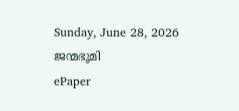Sunday, June 28, 2026
ജന്മഭൂമി
ePaper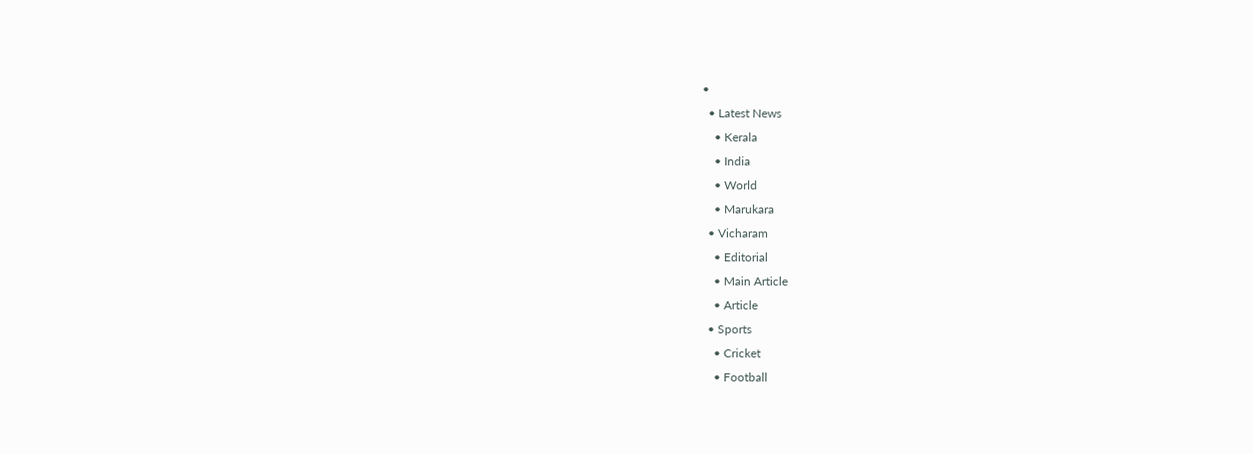•
  • Latest News
    • Kerala
    • India
    • World
    • Marukara
  • Vicharam
    • Editorial
    • Main Article
    • Article
  • Sports
    • Cricket
    • Football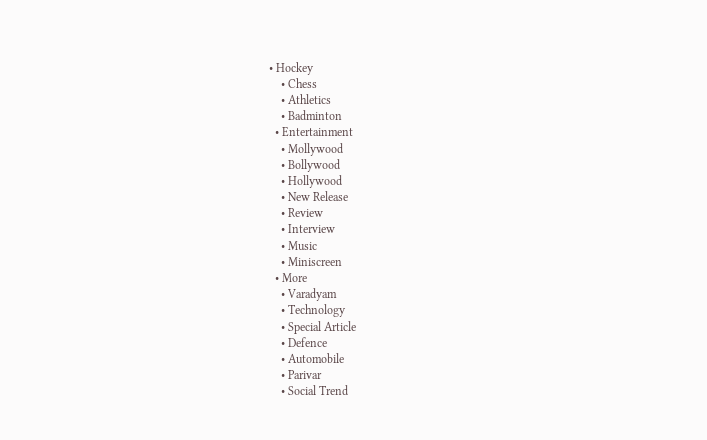• Hockey
    • Chess
    • Athletics
    • Badminton
  • Entertainment
    • Mollywood
    • Bollywood
    • Hollywood
    • New Release
    • Review
    • Interview
    • Music
    • Miniscreen
  • More
    • Varadyam
    • Technology
    • Special Article
    • Defence
    • Automobile
    • Parivar
    • Social Trend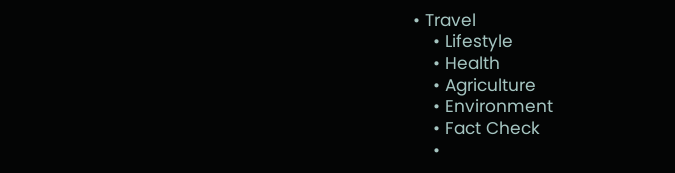• Travel
    • Lifestyle
    • Health
    • Agriculture
    • Environment
    • Fact Check
    •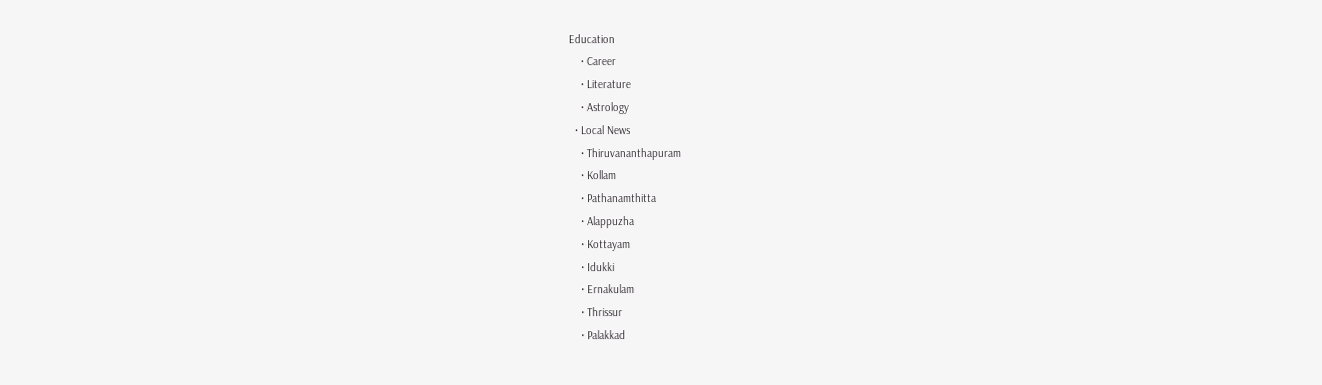Education
    • Career
    • Literature
    • Astrology
  • Local News
    • Thiruvananthapuram
    • Kollam
    • Pathanamthitta
    • Alappuzha
    • Kottayam
    • Idukki
    • Ernakulam
    • Thrissur
    • Palakkad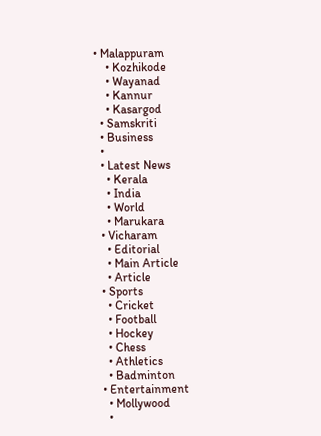• Malappuram
    • Kozhikode
    • Wayanad
    • Kannur
    • Kasargod
  • Samskriti
  • Business
  •
  • Latest News
    • Kerala
    • India
    • World
    • Marukara
  • Vicharam
    • Editorial
    • Main Article
    • Article
  • Sports
    • Cricket
    • Football
    • Hockey
    • Chess
    • Athletics
    • Badminton
  • Entertainment
    • Mollywood
    •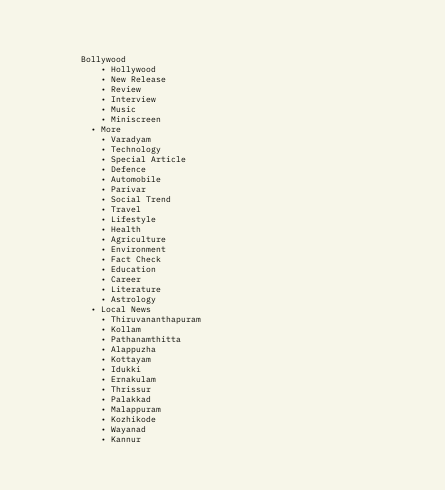Bollywood
    • Hollywood
    • New Release
    • Review
    • Interview
    • Music
    • Miniscreen
  • More
    • Varadyam
    • Technology
    • Special Article
    • Defence
    • Automobile
    • Parivar
    • Social Trend
    • Travel
    • Lifestyle
    • Health
    • Agriculture
    • Environment
    • Fact Check
    • Education
    • Career
    • Literature
    • Astrology
  • Local News
    • Thiruvananthapuram
    • Kollam
    • Pathanamthitta
    • Alappuzha
    • Kottayam
    • Idukki
    • Ernakulam
    • Thrissur
    • Palakkad
    • Malappuram
    • Kozhikode
    • Wayanad
    • Kannur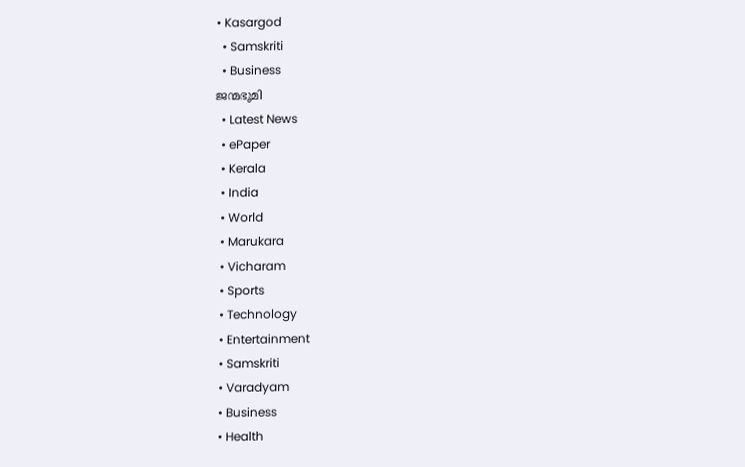• Kasargod
  • Samskriti
  • Business
ജന്മഭൂമി
  • Latest News
  • ePaper
  • Kerala
  • India
  • World
  • Marukara
  • Vicharam
  • Sports
  • Technology
  • Entertainment
  • Samskriti
  • Varadyam
  • Business
  • Health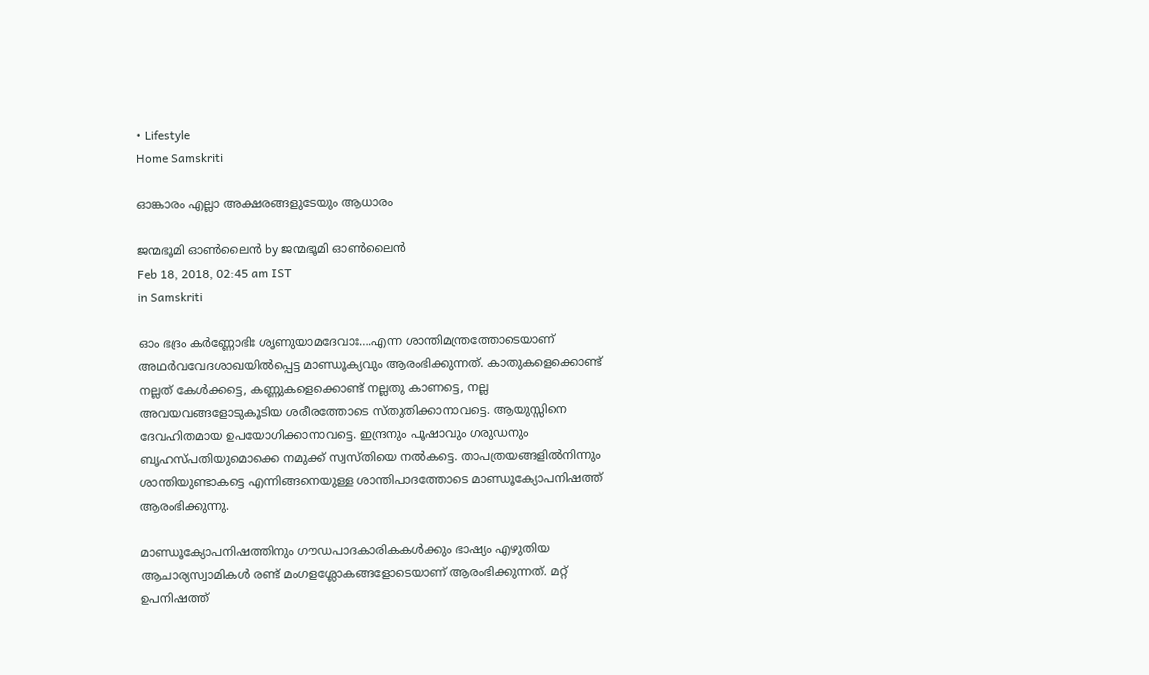• Lifestyle
Home Samskriti

ഓങ്കാരം എല്ലാ അക്ഷരങ്ങളുടേയും ആധാരം

ജന്മഭൂമി ഓണ്‍ലൈന്‍ by ജന്മഭൂമി ഓണ്‍ലൈന്‍
Feb 18, 2018, 02:45 am IST
in Samskriti

ഓം ഭദ്രം കര്‍ണ്ണോഭിഃ ശൃണുയാമദേവാഃ….എന്ന ശാന്തിമന്ത്രത്തോടെയാണ് അഥര്‍വവേദശാഖയില്‍പ്പെട്ട മാണ്ഡൂക്യവും ആരംഭിക്കുന്നത്. കാതുകളെക്കൊണ്ട് നല്ലത് കേള്‍ക്കട്ടെ, കണ്ണുകളെക്കൊണ്ട് നല്ലതു കാണട്ടെ, നല്ല അവയവങ്ങളോടുകൂടിയ ശരീരത്തോടെ സ്തുതിക്കാനാവട്ടെ. ആയുസ്സിനെ ദേവഹിതമായ ഉപയോഗിക്കാനാവട്ടെ. ഇന്ദ്രനും പൂഷാവും ഗരുഡനും ബൃഹസ്പതിയുമൊക്കെ നമുക്ക് സ്വസ്തിയെ നല്‍കട്ടെ. താപത്രയങ്ങളില്‍നിന്നും ശാന്തിയുണ്ടാകട്ടെ എന്നിങ്ങനെയുള്ള ശാന്തിപാദത്തോടെ മാണ്ഡൂക്യോപനിഷത്ത് ആരംഭിക്കുന്നു.

മാണ്ഡൂക്യോപനിഷത്തിനും ഗൗഡപാദകാരികകള്‍ക്കും ഭാഷ്യം എഴുതിയ ആചാര്യസ്വാമികള്‍ രണ്ട് മംഗളശ്ലോകങ്ങളോടെയാണ് ആരംഭിക്കുന്നത്. മറ്റ് ഉപനിഷത്ത്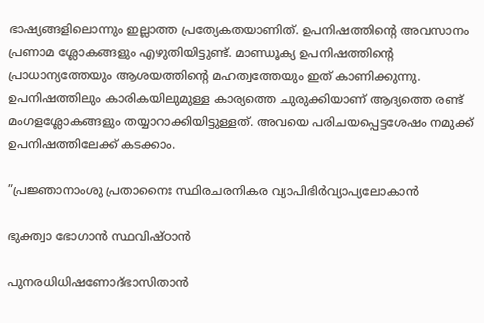ഭാഷ്യങ്ങളിലൊന്നും ഇല്ലാത്ത പ്രത്യേകതയാണിത്. ഉപനിഷത്തിന്റെ അവസാനം പ്രണാമ ശ്ലോകങ്ങളും എഴുതിയിട്ടുണ്ട്. മാണ്ഡൂക്യ ഉപനിഷത്തിന്റെ പ്രാധാന്യത്തേയും ആശയത്തിന്റെ മഹത്വത്തേയും ഇത് കാണിക്കുന്നു. ഉപനിഷത്തിലും കാരികയിലുമുള്ള കാര്യത്തെ ചുരുക്കിയാണ് ആദ്യത്തെ രണ്ട് മംഗളശ്ലോകങ്ങളും തയ്യാറാക്കിയിട്ടുള്ളത്. അവയെ പരിചയപ്പെട്ടശേഷം നമുക്ക് ഉപനിഷത്തിലേക്ക് കടക്കാം.

”പ്രജ്ഞാനാംശു പ്രതാനൈഃ സ്ഥിരചരനികര വ്യാപിഭിര്‍വ്യാപ്യലോകാന്‍

ഭുക്ത്വാ ഭോഗാന്‍ സ്ഥവിഷ്ഠാന്‍

പുനരധിധിഷണോദ്ഭാസിതാന്‍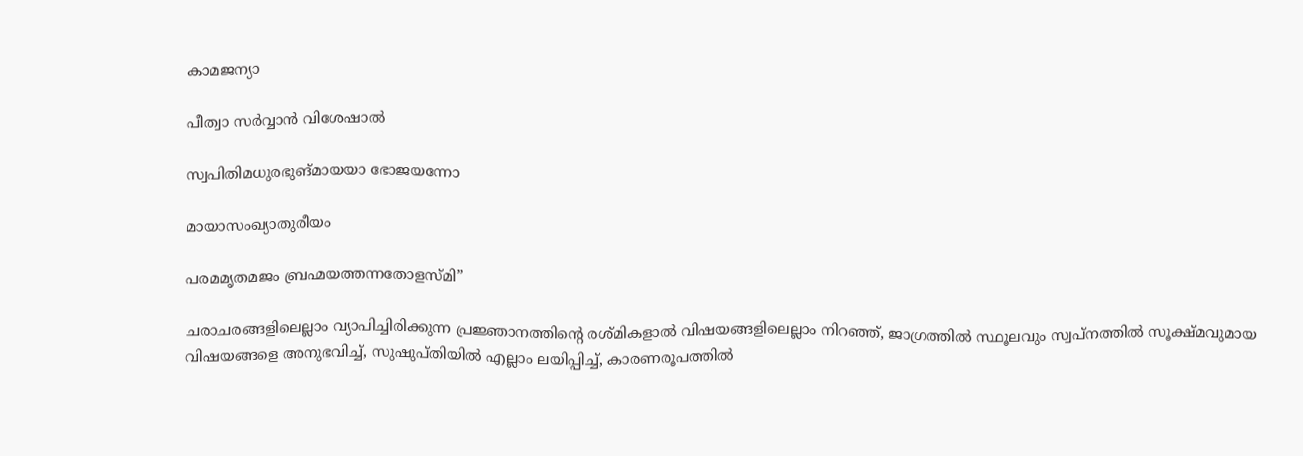കാമജന്യാ

പീത്വാ സര്‍വ്വാന്‍ വിശേഷാല്‍

സ്വപിതിമധുരഭുങ്മായയാ ഭോജയന്നോ

മായാസംഖ്യാതുരീയം

പരമമൃതമജം ബ്രഹ്മയത്തന്നതോളസ്മി”

ചരാചരങ്ങളിലെല്ലാം വ്യാപിച്ചിരിക്കുന്ന പ്രജ്ഞാനത്തിന്റെ രശ്മികളാല്‍ വിഷയങ്ങളിലെല്ലാം നിറഞ്ഞ്, ജാഗ്രത്തില്‍ സ്ഥൂലവും സ്വപ്‌നത്തില്‍ സൂക്ഷ്മവുമായ വിഷയങ്ങളെ അനുഭവിച്ച്, സുഷുപ്തിയില്‍ എല്ലാം ലയിപ്പിച്ച്, കാരണരൂപത്തില്‍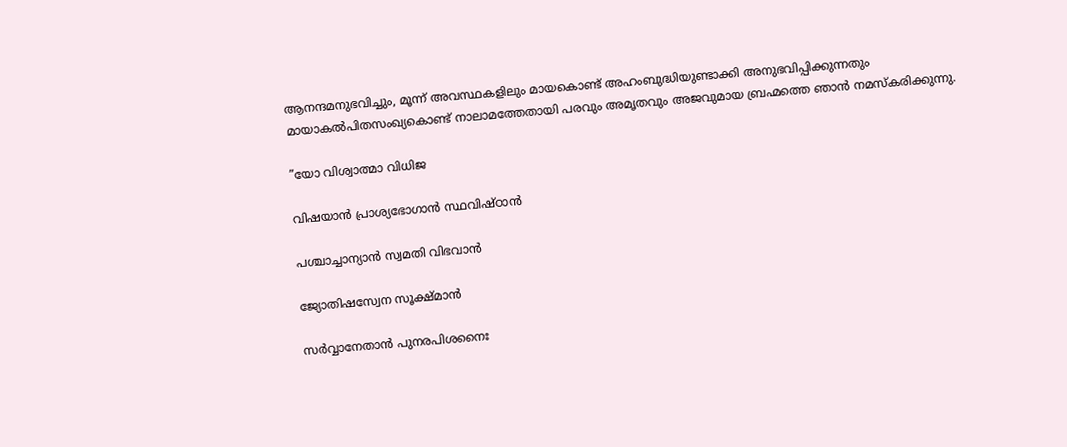ആനന്ദമനുഭവിച്ചും, മൂന്ന് അവസ്ഥകളിലും മായകൊണ്ട് അഹംബുദ്ധിയുണ്ടാക്കി അനുഭവിപ്പിക്കുന്നതും മായാകല്‍പിതസംഖ്യകൊണ്ട് നാലാമത്തേതായി പരവും അമൃതവും അജവുമായ ബ്രഹ്മത്തെ ഞാന്‍ നമസ്‌കരിക്കുന്നു.

”യോ വിശ്വാത്മാ വിധിജ

വിഷയാന്‍ പ്രാശ്യഭോഗാന്‍ സ്ഥവിഷ്ഠാന്‍

പശ്ചാച്ചാന്യാന്‍ സ്വമതി വിഭവാന്‍

ജ്യോതിഷസ്വേന സൂക്ഷ്മാന്‍

സര്‍വ്വാനേതാന്‍ പുനരപിശനൈഃ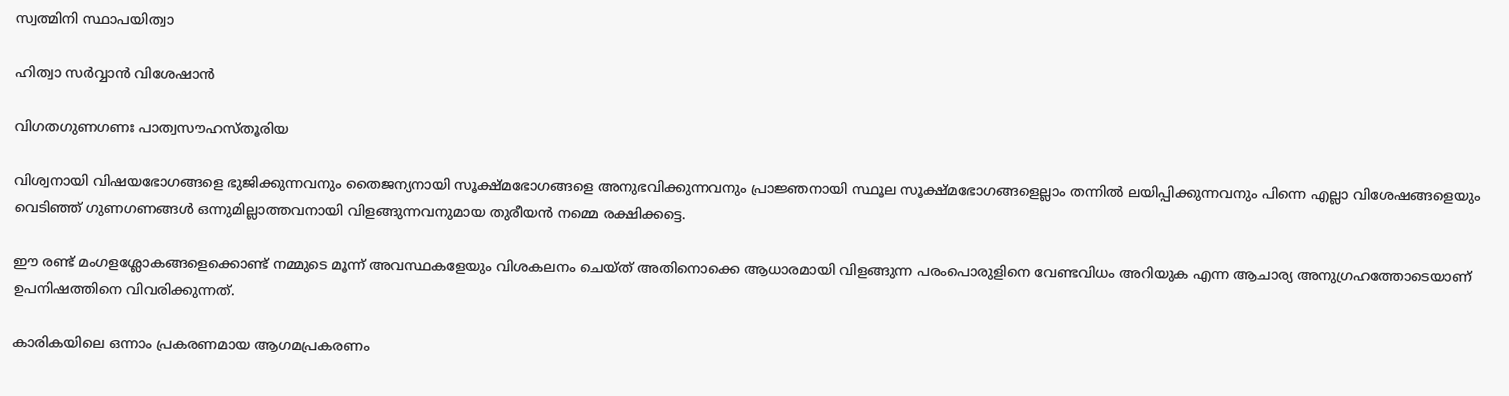സ്വത്മിനി സ്ഥാപയിത്വാ

ഹിത്വാ സര്‍വ്വാന്‍ വിശേഷാന്‍

വിഗതഗുണഗണഃ പാത്വസൗഹസ്തൂരിയ

വിശ്വനായി വിഷയഭോഗങ്ങളെ ഭുജിക്കുന്നവനും തൈജന്യനായി സൂക്ഷ്മഭോഗങ്ങളെ അനുഭവിക്കുന്നവനും പ്രാജ്ഞനായി സ്ഥൂല സൂക്ഷ്മഭോഗങ്ങളെല്ലാം തന്നില്‍ ലയിപ്പിക്കുന്നവനും പിന്നെ എല്ലാ വിശേഷങ്ങളെയും വെടിഞ്ഞ് ഗുണഗണങ്ങള്‍ ഒന്നുമില്ലാത്തവനായി വിളങ്ങുന്നവനുമായ തുരീയന്‍ നമ്മെ രക്ഷിക്കട്ടെ.

ഈ രണ്ട് മംഗളശ്ലോകങ്ങളെക്കൊണ്ട് നമ്മുടെ മൂന്ന് അവസ്ഥകളേയും വിശകലനം ചെയ്ത് അതിനൊക്കെ ആധാരമായി വിളങ്ങുന്ന പരംപൊരുളിനെ വേണ്ടവിധം അറിയുക എന്ന ആചാര്യ അനുഗ്രഹത്തോടെയാണ് ഉപനിഷത്തിനെ വിവരിക്കുന്നത്.

കാരികയിലെ ഒന്നാം പ്രകരണമായ ആഗമപ്രകരണം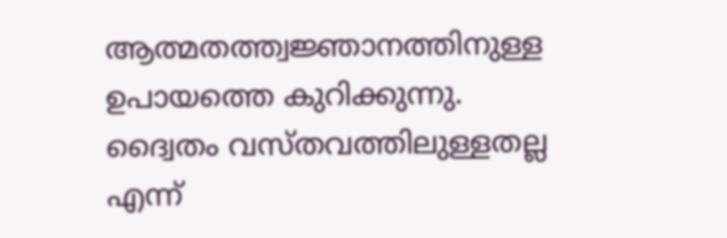ആത്മതത്ത്വജ്ഞാനത്തിനുള്ള ഉപായത്തെ കുറിക്കുന്നു. ദ്വൈതം വസ്തവത്തിലുള്ളതല്ല എന്ന്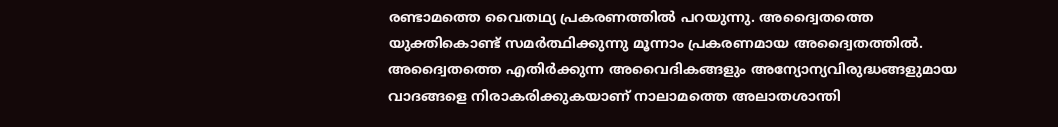രണ്ടാമത്തെ വൈതഥ്യ പ്രകരണത്തില്‍ പറയുന്നു. അദ്വൈതത്തെ യുക്തികൊണ്ട് സമര്‍ത്ഥിക്കുന്നു മൂന്നാം പ്രകരണമായ അദ്വൈതത്തില്‍. അദ്വൈതത്തെ എതിര്‍ക്കുന്ന അവൈദികങ്ങളും അന്യോന്യവിരുദ്ധങ്ങളുമായ വാദങ്ങളെ നിരാകരിക്കുകയാണ് നാലാമത്തെ അലാതശാന്തി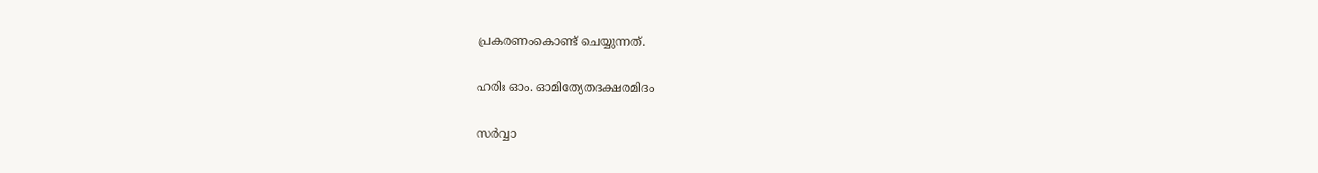പ്രകരണംകൊണ്ട് ചെയ്യുന്നത്.

ഹരിഃ ഓം. ഓമിത്യേതദക്ഷരമിദം

സര്‍വ്വാ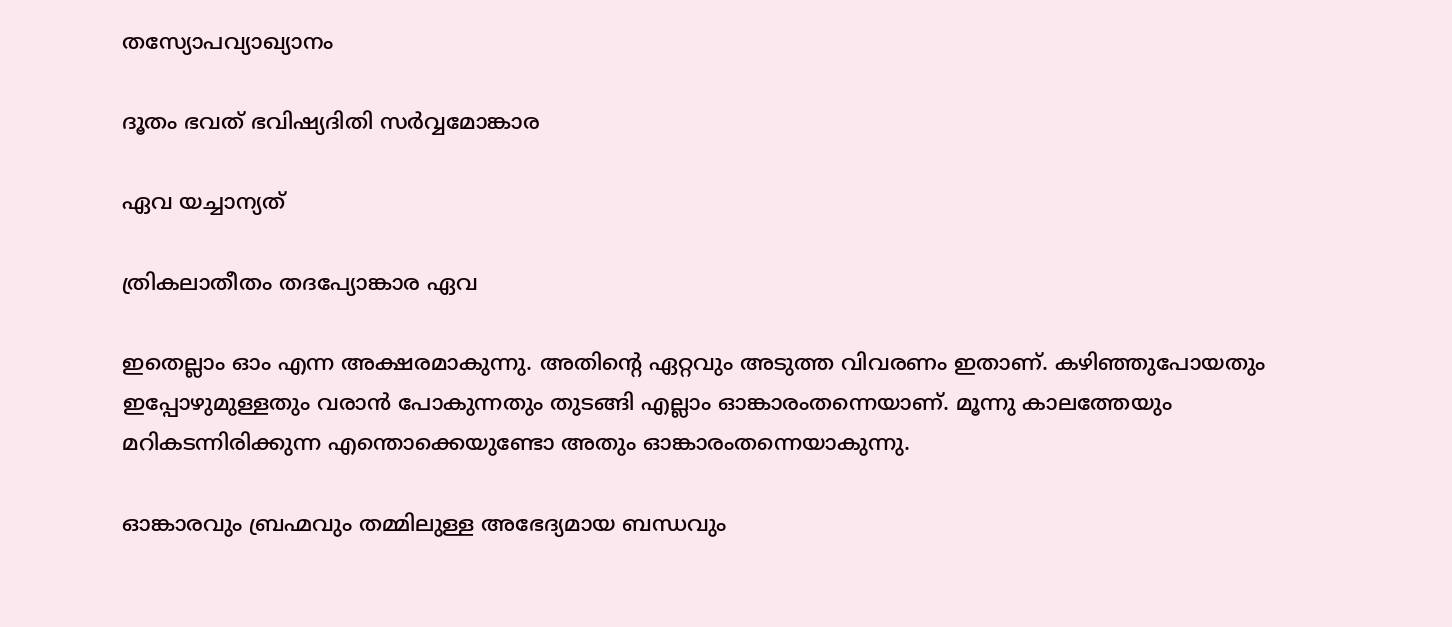തസ്യോപവ്യാഖ്യാനം

ദൂതം ഭവത് ഭവിഷ്യദിതി സര്‍വ്വമോങ്കാര

ഏവ യച്ചാന്യത്

ത്രികലാതീതം തദപ്യോങ്കാര ഏവ

ഇതെല്ലാം ഓം എന്ന അക്ഷരമാകുന്നു. അതിന്റെ ഏറ്റവും അടുത്ത വിവരണം ഇതാണ്. കഴിഞ്ഞുപോയതും ഇപ്പോഴുമുള്ളതും വരാന്‍ പോകുന്നതും തുടങ്ങി എല്ലാം ഓങ്കാരംതന്നെയാണ്. മൂന്നു കാലത്തേയും മറികടന്നിരിക്കുന്ന എന്തൊക്കെയുണ്ടോ അതും ഓങ്കാരംതന്നെയാകുന്നു.

ഓങ്കാരവും ബ്രഹ്മവും തമ്മിലുള്ള അഭേദ്യമായ ബന്ധവും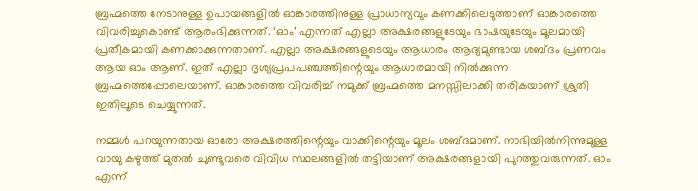ബ്രഹ്മത്തെ നേടാനുള്ള ഉപായങ്ങളില്‍ ഓങ്കാരത്തിനുള്ള പ്രാധാന്യവും കണക്കിലെടുത്താണ് ഓങ്കാരത്തെ വിവരിച്ചുകൊണ്ട് ആരംഭിക്കുന്നത്. ‘ഓം’ എന്നത് എല്ലാ അക്ഷരങ്ങളുടേയും ഭാഷയുടേയും മൂലമായി പ്രതീകമായി കണക്കാക്കുന്നതാണ്. എല്ലാ അക്ഷരങ്ങളുടെയും ആധാരം ആദ്യമുണ്ടായ ശബ്ദം പ്രണവം ആയ ഓം ആണ്. ഇത് എല്ലാ ദൃശ്യപ്രപപഞ്ചത്തിന്റെയും ആധാരമായി നില്‍ക്കുന്ന ബ്രഹ്മത്തെപ്പോലെയാണ്. ഓങ്കാരത്തെ വിവരിച്ച് നമുക്ക് ബ്രഹ്മത്തെ മനസ്സിലാക്കി തരികയാണ് ശ്രുതി ഇതിലൂടെ ചെയ്യുന്നത്.

നമ്മള്‍ പറയുന്നതായ ഓരോ അക്ഷരത്തിന്റെയും വാക്കിന്റെയും മൂലം ശബ്ദമാണ്. നാഭിയില്‍നിന്നുമുള്ള വായു കഴുത്ത് മുതല്‍ ചുണ്ടുവരെ വിവിധ സ്ഥലങ്ങളില്‍ തട്ടിയാണ് അക്ഷരങ്ങളായി പുറത്തുവരുന്നത്. ഓം എന്ന്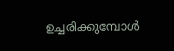ഉച്ചരിക്കുമ്പോള്‍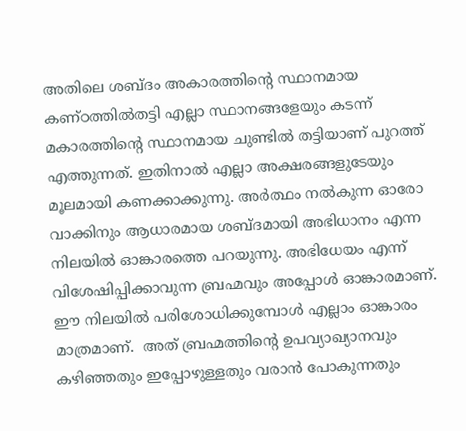അതിലെ ശബ്ദം അകാരത്തിന്റെ സ്ഥാനമായ  കണ്ഠത്തില്‍തട്ടി എല്ലാ സ്ഥാനങ്ങളേയും കടന്ന് മകാരത്തിന്റെ സ്ഥാനമായ ചുണ്ടില്‍ തട്ടിയാണ് പുറത്ത് എത്തുന്നത്. ഇതിനാല്‍ എല്ലാ അക്ഷരങ്ങളുടേയും മൂലമായി കണക്കാക്കുന്നു. അര്‍ത്ഥം നല്‍കുന്ന ഓരോ വാക്കിനും ആധാരമായ ശബ്ദമായി അഭിധാനം എന്ന നിലയില്‍ ഓങ്കാരത്തെ പറയുന്നു. അഭിധേയം എന്ന് വിശേഷിപ്പിക്കാവുന്ന ബ്രഹ്മവും അപ്പോള്‍ ഓങ്കാരമാണ്. ഈ നിലയില്‍ പരിശോധിക്കുമ്പോള്‍ എല്ലാം ഓങ്കാരം മാത്രമാണ്.  അത് ബ്രഹ്മത്തിന്റെ ഉപവ്യാഖ്യാനവും കഴിഞ്ഞതും ഇപ്പോഴുള്ളതും വരാന്‍ പോകുന്നതും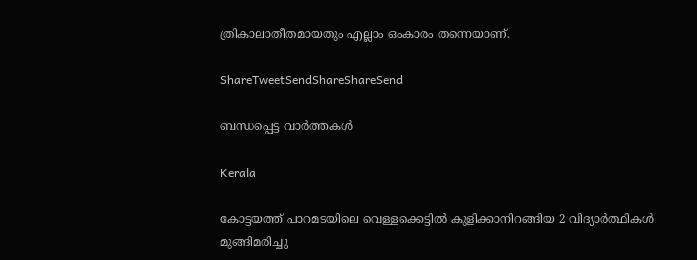ത്രികാലാതീതമായതും എല്ലാം ഒംകാരം തന്നെയാണ്.

ShareTweetSendShareShareSend

ബന്ധപ്പെട്ട വാര്‍ത്തകള്‍

Kerala

കോട്ടയത്ത് പാറമടയിലെ വെള്ളക്കെട്ടില്‍ കുളിക്കാനിറങ്ങിയ 2 വിദ്യാര്‍ത്ഥികള്‍ മുങ്ങിമരിച്ചു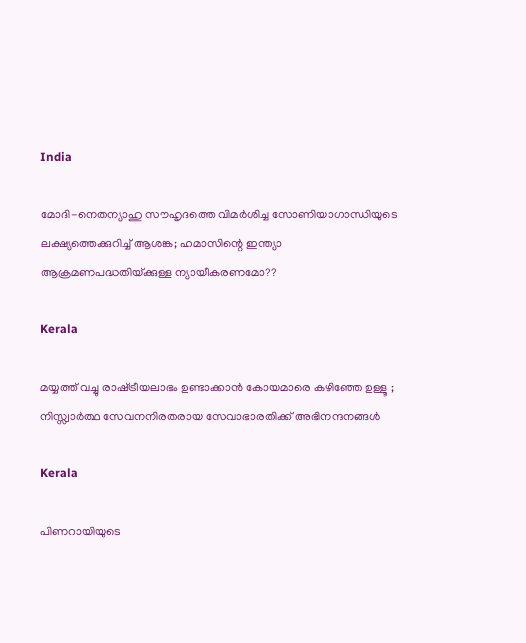India

മോദി-നെതന്യാഹു സൗഹൃദത്തെ വിമര്‍ശിച്ച സോണിയാഗാന്ധിയുടെ ലക്ഷ്യത്തെക്കുറിച്ച് ആശങ്ക; ഹമാസിന്റെ ഇന്ത്യാ ആക്രമണപദ്ധതിയ്‌ക്കുള്ള ന്യായീകരണമോ??

Kerala

മയ്യത്ത് വച്ചു രാഷ്‌ട്രീയലാഭം ഉണ്ടാക്കാൻ കോയമാരെ കഴിഞ്ഞേ ഉള്ളൂ ; നിസ്സ്വാർത്ഥ സേവനനിരതരായ സേവാഭാരതിക്ക് അഭിനന്ദനങ്ങൾ

Kerala

പിണറായിയുടെ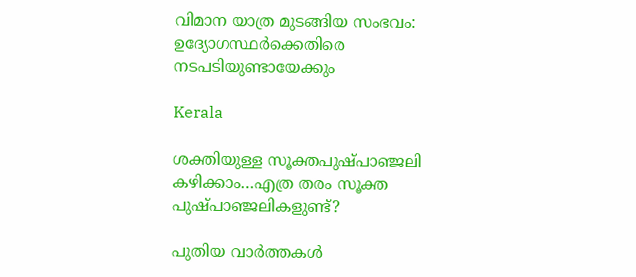വിമാന യാത്ര മുടങ്ങിയ സംഭവം: ഉദ്യോഗസ്ഥര്‍ക്കെതിരെ നടപടിയുണ്ടായേക്കും

Kerala

ശക്തിയുള്ള സൂക്തപുഷ്പാഞ്ജലി കഴിക്കാം…എത്ര തരം സൂക്ത പുഷ്പാഞ്ജലികളുണ്ട്?

പുതിയ വാര്‍ത്തകള്‍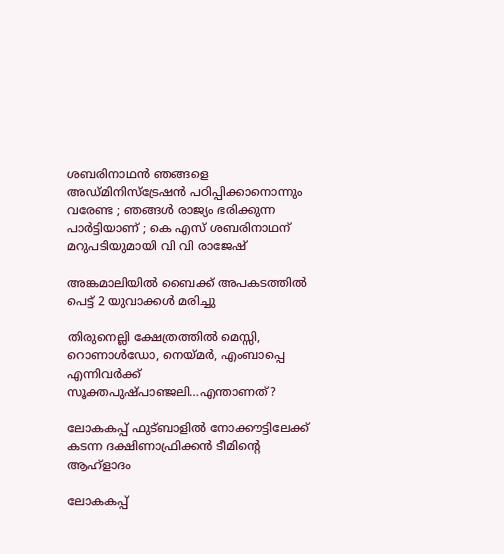ശബരിനാഥൻ ഞങ്ങളെ അഡ്മിനിസ്‌ട്രേഷൻ പഠിപ്പിക്കാനൊന്നും വരേണ്ട ; ഞങ്ങൾ രാജ്യം ഭരിക്കുന്ന പാർട്ടിയാണ് ; കെ എസ് ശബരിനാഥന് മറുപടിയുമായി വി വി രാജേഷ്

അങ്കമാലിയില്‍ ബൈക്ക് അപകടത്തില്‍ പെട്ട് 2 യുവാക്കള്‍ മരിച്ചു

തിരുനെല്ലി ക്ഷേത്രത്തില്‍ മെസ്സി, റൊണാള്‍ഡോ, നെയ്‌മര്‍, എംബാപ്പെ എന്നിവര്‍ക്ക് സൂക്തപുഷ്പാഞ്ജലി…എന്താണത്?

ലോകകപ്പ് ഫുട്ബാളില്‍ നോക്കൗട്ടിലേക്ക് കടന്ന ദക്ഷിണാഫ്രിക്കന്‍ ടീമിന്‍റെ ആഹ്ളാദം

ലോകകപ്പ്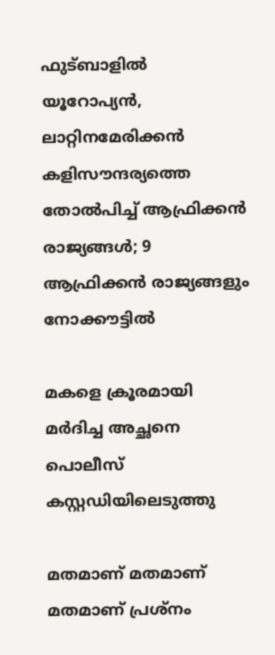ഫുട്ബാളില്‍ യൂറോപ്യന്‍, ലാറ്റിനമേരിക്കന്‍ കളിസൗന്ദര്യത്തെ തോല്‍പിച്ച് ആഫ്രിക്കന്‍ രാജ്യങ്ങള്‍; 9 ആഫ്രിക്കന്‍ രാജ്യങ്ങളും നോക്കൗട്ടില്‍

മകളെ ക്രൂരമായി മര്‍ദിച്ച അച്ഛനെ പൊലീസ് കസ്റ്റഡിയിലെടുത്തു

മതമാണ് മതമാണ് മതമാണ് പ്രശ്നം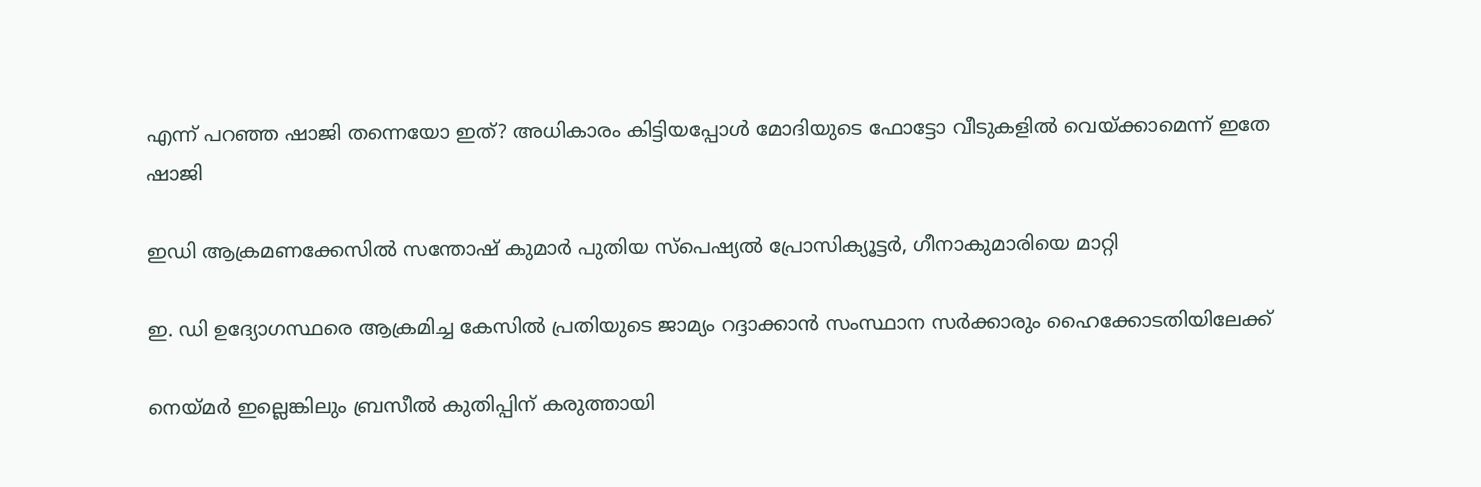എന്ന് പറഞ്ഞ ഷാജി തന്നെയോ ഇത്? അധികാരം കിട്ടിയപ്പോള്‍ മോദിയുടെ ഫോട്ടോ വീടുകളില്‍ വെയ്‌ക്കാമെന്ന് ഇതേ ഷാജി

ഇഡി ആക്രമണക്കേസില്‍ സന്തോഷ് കുമാര്‍ പുതിയ സ്‌പെഷ്യല്‍ പ്രോസിക്യൂട്ടര്‍, ഗീനാകുമാരിയെ മാറ്റി

ഇ. ഡി ഉദ്യോഗസ്ഥരെ ആക്രമിച്ച കേസില്‍ പ്രതിയുടെ ജാമ്യം റദ്ദാക്കാന്‍ സംസ്ഥാന സര്‍ക്കാരും ഹൈക്കോടതിയിലേക്ക്

നെയ്‌മര്‍ ഇല്ലെങ്കിലും ബ്രസീല്‍ കുതിപ്പിന് കരുത്തായി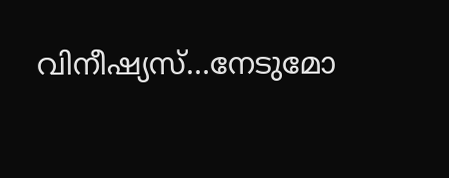വിനീഷ്യസ്…നേടുമോ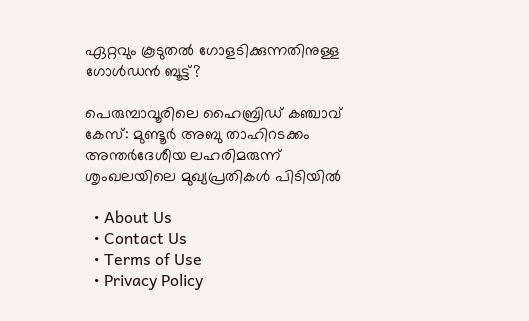ഏറ്റവും കൂടുതല്‍ ഗോളടിക്കുന്നതിനുള്ള ഗോള്‍ഡന്‍ ബൂട്ട്?

പെരുമ്പാവൂരിലെ ഹൈബ്രിഡ് കഞ്ചാവ് കേസ്: മുണ്ടൂർ അബു താഹിറടക്കം അന്തർദേശീയ ലഹരിമരുന്ന് ശൃംഖലയിലെ മുഖ്യപ്രതികൾ പിടിയിൽ

  • About Us
  • Contact Us
  • Terms of Use
  • Privacy Policy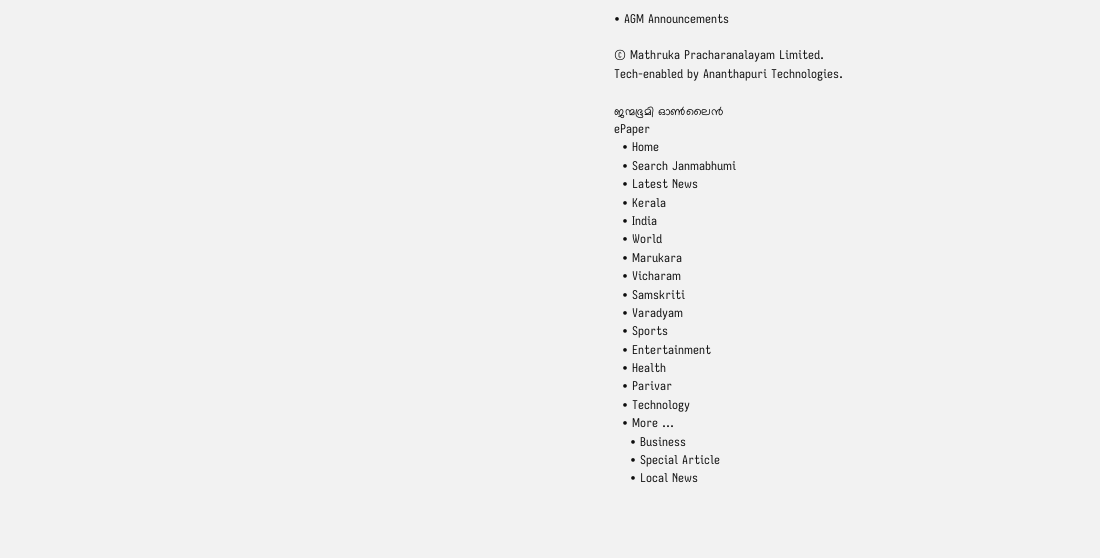• AGM Announcements

© Mathruka Pracharanalayam Limited.
Tech-enabled by Ananthapuri Technologies.

ജന്മഭൂമി ഓണ്‍ലൈന്‍
ePaper
  • Home
  • Search Janmabhumi
  • Latest News
  • Kerala
  • India
  • World
  • Marukara
  • Vicharam
  • Samskriti
  • Varadyam
  • Sports
  • Entertainment
  • Health
  • Parivar
  • Technology
  • More …
    • Business
    • Special Article
    • Local News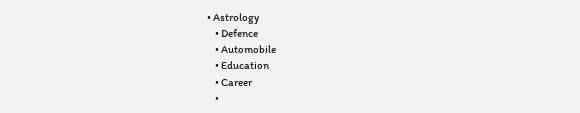• Astrology
    • Defence
    • Automobile
    • Education
    • Career
    •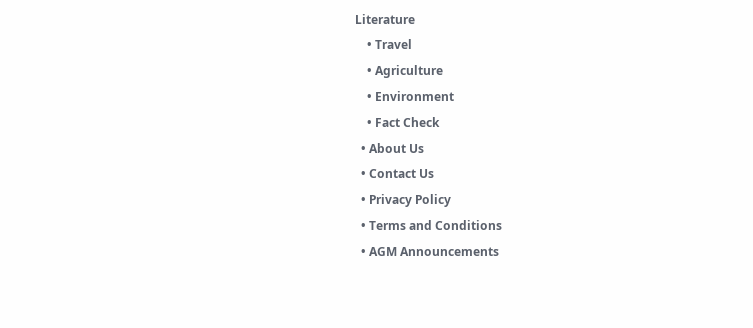Literature
    • Travel
    • Agriculture
    • Environment
    • Fact Check
  • About Us
  • Contact Us
  • Privacy Policy
  • Terms and Conditions
  • AGM Announcements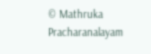© Mathruka Pracharanalayam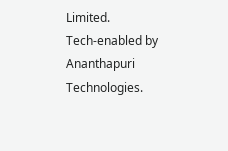Limited.
Tech-enabled by Ananthapuri Technologies.